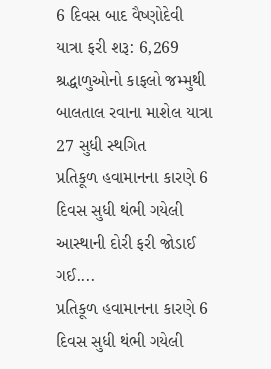6 દિવસ બાદ વૈષ્ણોદેવી યાત્રા ફરી શરૂ: 6,269 શ્રદ્ધાળુઓનો કાફલો જમ્મુથી બાલતાલ રવાના માશેલ યાત્રા 27 સુધી સ્થગિત
પ્રતિકૂળ હવામાનના કારણે 6 દિવસ સુધી થંભી ગયેલી આસ્થાની દોરી ફરી જોડાઈ ગઈ....
પ્રતિકૂળ હવામાનના કારણે 6 દિવસ સુધી થંભી ગયેલી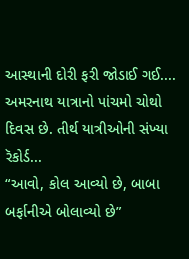આસ્થાની દોરી ફરી જોડાઈ ગઈ....
અમરનાથ યાત્રાનો પાંચમો ચોથો દિવસ છે. તીર્થ યાત્રીઓની સંખ્યા રૅકોર્ડ...
“આવો, કોલ આવ્યો છે, બાબા બર્ફાનીએ બોલાવ્યો છે”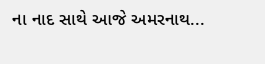ના નાદ સાથે આજે અમરનાથ...